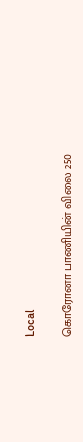Local

கொரோனா பாணியின் விலை 250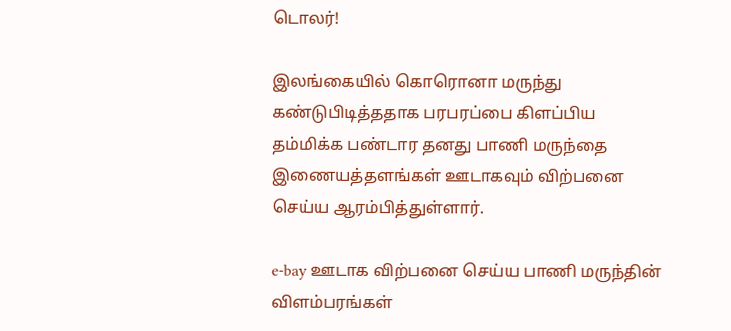டொலர்!

இலங்கையில் கொரொனா மருந்து கண்டுபிடித்ததாக பரபரப்பை கிளப்பிய தம்மிக்க பண்டார தனது பாணி மருந்தை இணையத்தளங்கள் ஊடாகவும் விற்பனை செய்ய ஆரம்பித்துள்ளார்.

e-bay ஊடாக விற்பனை செய்ய பாணி மருந்தின் விளம்பரங்கள்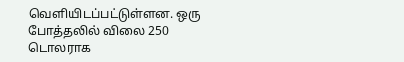வெளியிடப்பட்டுள்ளன. ஒரு போத்தலில் விலை 250 டொலராக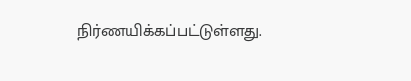நிர்ணயிக்கப்பட்டுள்ளது.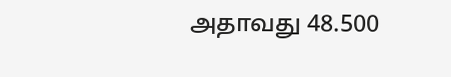அதாவது 48.500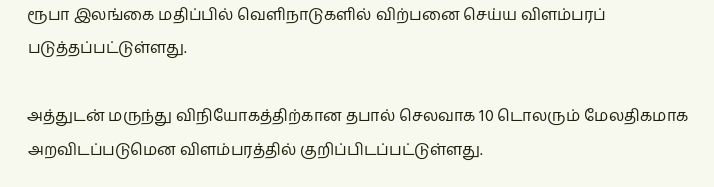ரூபா இலங்கை மதிப்பில் வெளிநாடுகளில் விற்பனை செய்ய விளம்பரப் படுத்தப்பட்டுள்ளது.

அத்துடன் மருந்து விநியோகத்திற்கான தபால் செலவாக 10 டொலரும் மேலதிகமாக அறவிடப்படுமென விளம்பரத்தில் குறிப்பிடப்பட்டுள்ளது.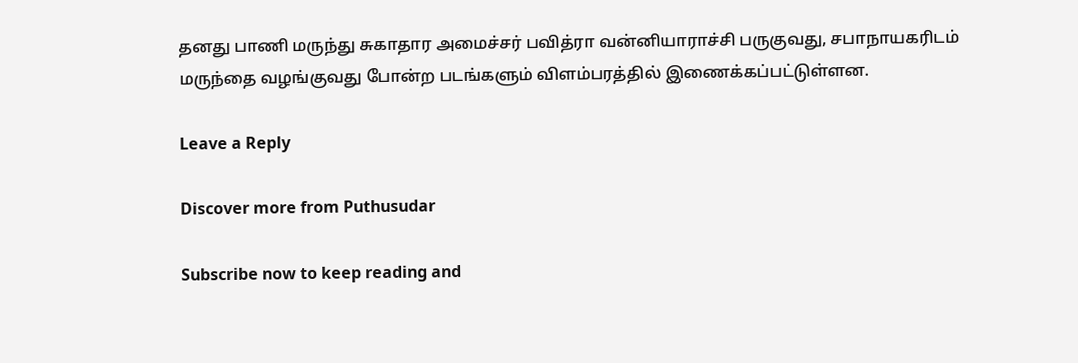தனது பாணி மருந்து சுகாதார அமைச்சர் பவித்ரா வன்னியாராச்சி பருகுவது, சபாநாயகரிடம் மருந்தை வழங்குவது போன்ற படங்களும் விளம்பரத்தில் இணைக்கப்பட்டுள்ளன.

Leave a Reply

Discover more from Puthusudar

Subscribe now to keep reading and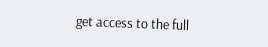get access to the full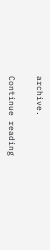archive.

Continue reading